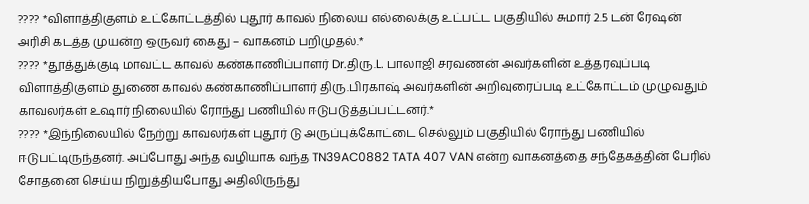???? *விளாத்திகுளம் உட்கோட்டத்தில் புதூர் காவல் நிலைய எல்லைக்கு உட்பட்ட பகுதியில் சுமார் 2.5 டன் ரேஷன் அரிசி கடத்த முயன்ற ஒருவர் கைது – வாகனம் பறிமுதல்.*
???? *தூத்துக்குடி மாவட்ட காவல் கண்காணிப்பாளர் Dr.திரு.L. பாலாஜி சரவணன் அவர்களின் உத்தரவுப்படி விளாத்திகுளம் துணை காவல் கண்காணிப்பாளர் திரு.பிரகாஷ் அவர்களின் அறிவுரைப்படி உட்கோட்டம் முழுவதும் காவலர்கள் உஷார் நிலையில் ரோந்து பணியில் ஈடுபடுத்தப்பட்டனர்.*
???? *இந்நிலையில் நேற்று காவலர்கள் புதூர் டு அருப்புக்கோட்டை செல்லும் பகுதியில் ரோந்து பணியில் ஈடுபட்டிருந்தனர். அப்போது அந்த வழியாக வந்த TN39AC0882 TATA 407 VAN என்ற வாகனத்தை சந்தேகத்தின் பேரில் சோதனை செய்ய நிறுத்தியபோது அதிலிருந்து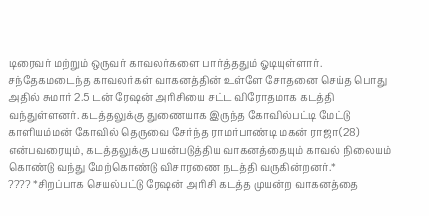டிரைவர் மற்றும் ஒருவர் காவலர்களை பார்த்ததும் ஓடியுள்ளார். சந்தேகமடைந்த காவலர்கள் வாகனத்தின் உள்ளே சோதனை செய்த பொது அதில் சுமார் 2.5 டன் ரேஷன் அரிசியை சட்ட விரோதமாக கடத்தி வந்துள்ளனர். கடத்தலுக்கு துணையாக இருந்த கோவில்பட்டி மேட்டு காளியம்மன் கோவில் தெருவை சேர்ந்த ராமர்பாண்டி மகன் ராஜா(28) என்பவரையும், கடத்தலுக்கு பயன்படுத்திய வாகனத்தையும் காவல் நிலையம் கொண்டு வந்து மேற்கொண்டு விசாரணை நடத்தி வருகின்றனர்.*
???? *சிறப்பாக செயல்பட்டு ரேஷன் அரிசி கடத்த முயன்ற வாகனத்தை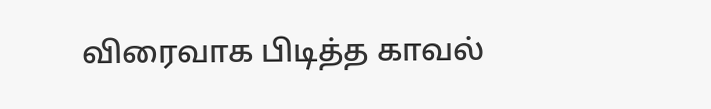விரைவாக பிடித்த காவல்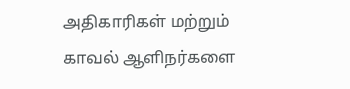அதிகாரிகள் மற்றும் காவல் ஆளிநர்களை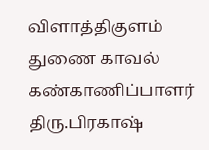விளாத்திகுளம் துணை காவல் கண்காணிப்பாளர் திரு.பிரகாஷ்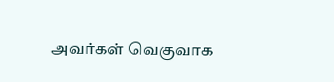அவர்கள் வெகுவாக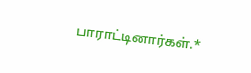பாராட்டினார்கள்.*